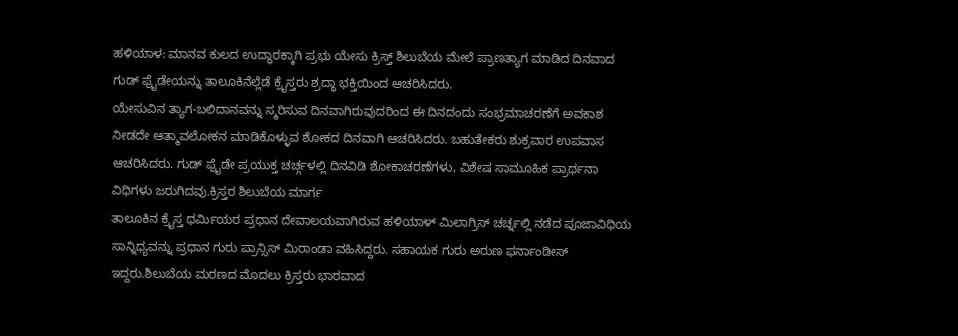ಹಳಿಯಾಳ: ಮಾನವ ಕುಲದ ಉದ್ಧಾರಕ್ಕಾಗಿ ಪ್ರಭು ಯೇಸು ಕ್ರಿಸ್ತ್ ಶಿಲುಬೆಯ ಮೇಲೆ ಪ್ರಾಣತ್ಯಾಗ ಮಾಡಿದ ದಿನವಾದ ಗುಡ್ ಫ್ರೈಡೇಯನ್ನು ತಾಲೂಕಿನೆಲ್ಲೆಡೆ ಕ್ರೈಸ್ತರು ಶ್ರದ್ಧಾ ಭಕ್ತಿಯಿಂದ ಆಚರಿಸಿದರು.
ಯೇಸುವಿನ ತ್ಯಾಗ-ಬಲಿದಾನವನ್ನು ಸ್ಮರಿಸುವ ದಿನವಾಗಿರುವುದರಿಂದ ಈ ದಿನದಂದು ಸಂಭ್ರಮಾಚರಣೆಗೆ ಅವಕಾಶ ನೀಡದೇ ಆತ್ಮಾವಲೋಕನ ಮಾಡಿಕೊಳ್ಳುವ ಶೋಕದ ದಿನವಾಗಿ ಆಚರಿಸಿದರು. ಬಹುತೇಕರು ಶುಕ್ರವಾರ ಉಪವಾಸ ಆಚರಿಸಿದರು. ಗುಡ್ ಫ್ರೈಡೇ ಪ್ರಯುಕ್ತ ಚರ್ಚ್ಗಳಲ್ಲಿ ದಿನವಿಡಿ ಶೋಕಾಚರಣೆಗಳು, ವಿಶೇಷ ಸಾಮೂಹಿಕ ಪ್ರಾರ್ಥನಾ ವಿಧಿಗಳು ಜರುಗಿದವು.ಕ್ರಿಸ್ತರ ಶಿಲುಬೆಯ ಮಾರ್ಗ
ತಾಲೂಕಿನ ಕ್ರೈಸ್ತ ಧರ್ಮಿಯರ ಪ್ರಧಾನ ದೇವಾಲಯವಾಗಿರುವ ಹಳಿಯಾಳ್ ಮಿಲಾಗ್ರಿಸ್ ಚರ್ಚ್ನಲ್ಲಿ ನಡೆದ ಪೂಜಾವಿಧಿಯ ಸಾನ್ನಿಧ್ಯವನ್ನು ಪ್ರಧಾನ ಗುರು ಪ್ರಾನ್ಸಿಸ್ ಮಿರಾಂಡಾ ವಹಿಸಿದ್ದರು. ಸಹಾಯಕ ಗುರು ಅರುಣ ಫರ್ನಾಂಡೀಸ್ ಇದ್ದರು.ಶಿಲುಬೆಯ ಮರಣದ ಮೊದಲು ಕ್ರಿಸ್ತರು ಭಾರವಾದ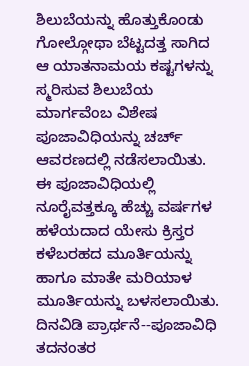ಶಿಲುಬೆಯನ್ನು ಹೊತ್ತುಕೊಂಡು ಗೋಲ್ಗೋಥಾ ಬೆಟ್ಟದತ್ತ ಸಾಗಿದ ಆ ಯಾತನಾಮಯ ಕಷ್ಟಗಳನ್ನು ಸ್ಮರಿಸುವ ಶಿಲುಬೆಯ ಮಾರ್ಗವೆಂಬ ವಿಶೇಷ ಪೂಜಾವಿಧಿಯನ್ನು ಚರ್ಚ್ ಆವರಣದಲ್ಲಿ ನಡೆಸಲಾಯಿತು. ಈ ಪೂಜಾವಿಧಿಯಲ್ಲಿ ನೂರೈವತ್ತಕ್ಕೂ ಹೆಚ್ಚು ವರ್ಷಗಳ ಹಳೆಯದಾದ ಯೇಸು ಕ್ರಿಸ್ತರ ಕಳೆಬರಹದ ಮೂರ್ತಿಯನ್ನು ಹಾಗೂ ಮಾತೇ ಮರಿಯಾಳ ಮೂರ್ತಿಯನ್ನು ಬಳಸಲಾಯಿತು.
ದಿನವಿಡಿ ಪ್ರಾರ್ಥನೆ--ಪೂಜಾವಿಧಿ
ತದನಂತರ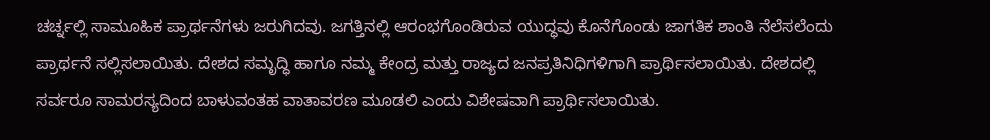ಚರ್ಚ್ನಲ್ಲಿ ಸಾಮೂಹಿಕ ಪ್ರಾರ್ಥನೆಗಳು ಜರುಗಿದವು. ಜಗತ್ತಿನಲ್ಲಿ ಆರಂಭಗೊಂಡಿರುವ ಯುದ್ಧವು ಕೊನೆಗೊಂಡು ಜಾಗತಿಕ ಶಾಂತಿ ನೆಲೆಸಲೆಂದು ಪ್ರಾರ್ಥನೆ ಸಲ್ಲಿಸಲಾಯಿತು. ದೇಶದ ಸಮೃದ್ಧಿ ಹಾಗೂ ನಮ್ಮ ಕೇಂದ್ರ ಮತ್ತು ರಾಜ್ಯದ ಜನಪ್ರತಿನಿಧಿಗಳಿಗಾಗಿ ಪ್ರಾರ್ಥಿಸಲಾಯಿತು. ದೇಶದಲ್ಲಿ ಸರ್ವರೂ ಸಾಮರಸ್ಯದಿಂದ ಬಾಳುವಂತಹ ವಾತಾವರಣ ಮೂಡಲಿ ಎಂದು ವಿಶೇಷವಾಗಿ ಪ್ರಾರ್ಥಿಸಲಾಯಿತು.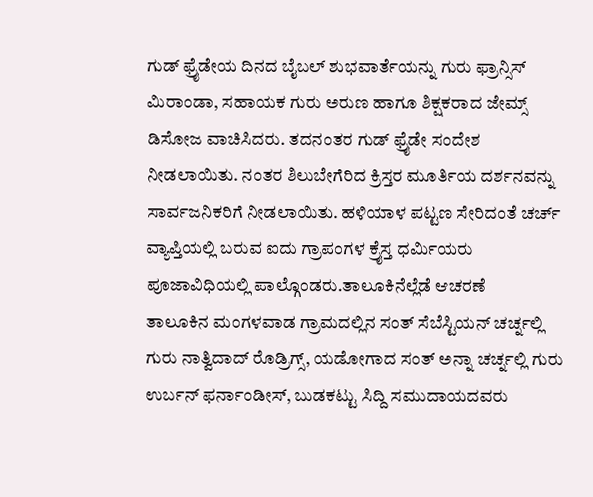ಗುಡ್ ಫ್ರೈಡೇಯ ದಿನದ ಬೈಬಲ್ ಶುಭವಾರ್ತೆಯನ್ನು ಗುರು ಫ್ರಾನ್ಸಿಸ್ ಮಿರಾಂಡಾ, ಸಹಾಯಕ ಗುರು ಅರುಣ ಹಾಗೂ ಶಿಕ್ಷಕರಾದ ಜೇಮ್ಸ್ ಡಿಸೋಜ ವಾಚಿಸಿದರು. ತದನಂತರ ಗುಡ್ ಫ್ರೈಡೇ ಸಂದೇಶ ನೀಡಲಾಯಿತು. ನಂತರ ಶಿಲುಬೇಗೆರಿದ ಕ್ರಿಸ್ತರ ಮೂರ್ತಿಯ ದರ್ಶನವನ್ನು ಸಾರ್ವಜನಿಕರಿಗೆ ನೀಡಲಾಯಿತು. ಹಳಿಯಾಳ ಪಟ್ಟಣ ಸೇರಿದಂತೆ ಚರ್ಚ್ ವ್ಯಾಪ್ತಿಯಲ್ಲಿ ಬರುವ ಐದು ಗ್ರಾಪಂಗಳ ಕ್ರೈಸ್ತ ಧರ್ಮಿಯರು ಪೂಜಾವಿಧಿಯಲ್ಲಿ ಪಾಲ್ಗೊಂಡರು.ತಾಲೂಕಿನೆಲ್ಲೆಡೆ ಆಚರಣೆ
ತಾಲೂಕಿನ ಮಂಗಳವಾಡ ಗ್ರಾಮದಲ್ಲಿನ ಸಂತ್ ಸೆಬೆಸ್ಟಿಯನ್ ಚರ್ಚ್ನಲ್ಲಿ ಗುರು ನಾತ್ವಿದಾದ್ ರೊಡ್ರಿಗ್ಸ್, ಯಡೋಗಾದ ಸಂತ್ ಅನ್ನಾ ಚರ್ಚ್ನಲ್ಲಿ ಗುರು ಉರ್ಬನ್ ಫರ್ನಾಂಡೀಸ್, ಬುಡಕಟ್ಟು ಸಿದ್ದಿ ಸಮುದಾಯದವರು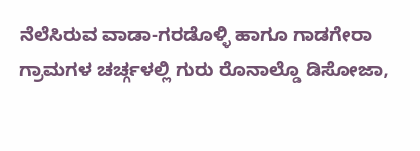ನೆಲೆಸಿರುವ ವಾಡಾ-ಗರಡೊಳ್ಳಿ ಹಾಗೂ ಗಾಡಗೇರಾ ಗ್ರಾಮಗಳ ಚರ್ಚ್ಗಳಲ್ಲಿ ಗುರು ರೊನಾಲ್ಡೊ ಡಿಸೋಜಾ,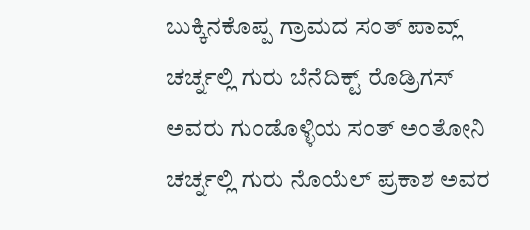ಬುಕ್ಕಿನಕೊಪ್ಪ ಗ್ರಾಮದ ಸಂತ್ ಪಾವ್ಲ್ ಚರ್ಚ್ನಲ್ಲಿ ಗುರು ಬೆನೆದಿಕ್ಟ್ ರೊಡ್ರಿಗಸ್ ಅವರು ಗುಂಡೊಳ್ಳಿಯ ಸಂತ್ ಅಂತೋನಿ ಚರ್ಚ್ನಲ್ಲಿ ಗುರು ನೊಯೆಲ್ ಪ್ರಕಾಶ ಅವರ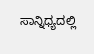ಸಾನ್ನಿಧ್ಯದಲ್ಲಿ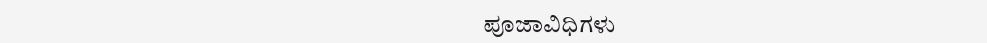ಪೂಜಾವಿಧಿಗಳು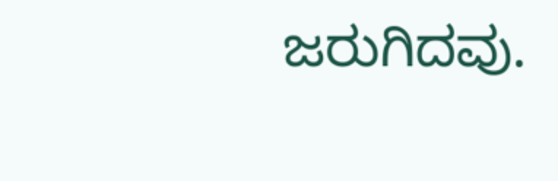ಜರುಗಿದವು.